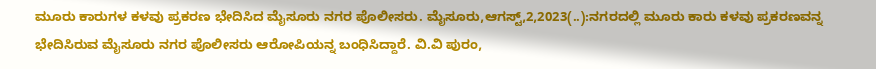ಮೂರು ಕಾರುಗಳ ಕಳವು ಪ್ರಕರಣ ಭೇದಿಸಿದ ಮೈಸೂರು ನಗರ ಪೊಲೀಸರು. ಮೈಸೂರು,ಆಗಸ್ಟ್,2,2023(..):ನಗರದಲ್ಲಿ ಮೂರು ಕಾರು ಕಳವು ಪ್ರಕರಣವನ್ನ ಭೇದಿಸಿರುವ ಮೈಸೂರು ನಗರ ಪೊಲೀಸರು ಆರೋಪಿಯನ್ನ ಬಂಧಿಸಿದ್ದಾರೆ. ವಿ.ವಿ ಪುರಂ,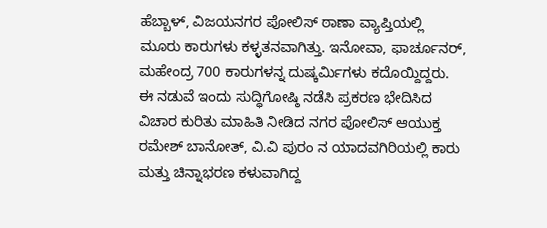ಹೆಬ್ಬಾಳ್, ವಿಜಯನಗರ ಪೋಲಿಸ್ ಠಾಣಾ ವ್ಯಾಪ್ತಿಯಲ್ಲಿ ಮೂರು ಕಾರುಗಳು ಕಳ್ಳತನವಾಗಿತ್ತು. ಇನೋವಾ, ಫಾರ್ಚೂನರ್, ಮಹೇಂದ್ರ 700 ಕಾರುಗಳನ್ನ ದುಷ್ಕರ್ಮಿಗಳು ಕದೊಯ್ದಿದ್ದರು. ಈ ನಡುವೆ ಇಂದು ಸುದ್ಧಿಗೋಷ್ಠಿ ನಡೆಸಿ ಪ್ರಕರಣ ಭೇದಿಸಿದ ವಿಚಾರ ಕುರಿತು ಮಾಹಿತಿ ನೀಡಿದ ನಗರ ಪೋಲಿಸ್ ಆಯುಕ್ತ ರಮೇಶ್ ಬಾನೋತ್, ವಿ.ವಿ ಪುರಂ ನ ಯಾದವಗಿರಿಯಲ್ಲಿ ಕಾರು ಮತ್ತು ಚಿನ್ನಾಭರಣ ಕಳುವಾಗಿದ್ದ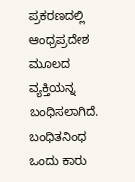ಪ್ರಕರಣದಲ್ಲಿ ಆಂಧ್ರಪ್ರದೇಶ ಮೂಲದ ವ್ಯಕ್ತಿಯನ್ನ ಬಂಧಿಸಲಾಗಿದೆ. ಬಂಧಿತನಿಂಧ ಒಂದು ಕಾರು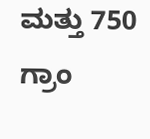ಮತ್ತು 750 ಗ್ರಾಂ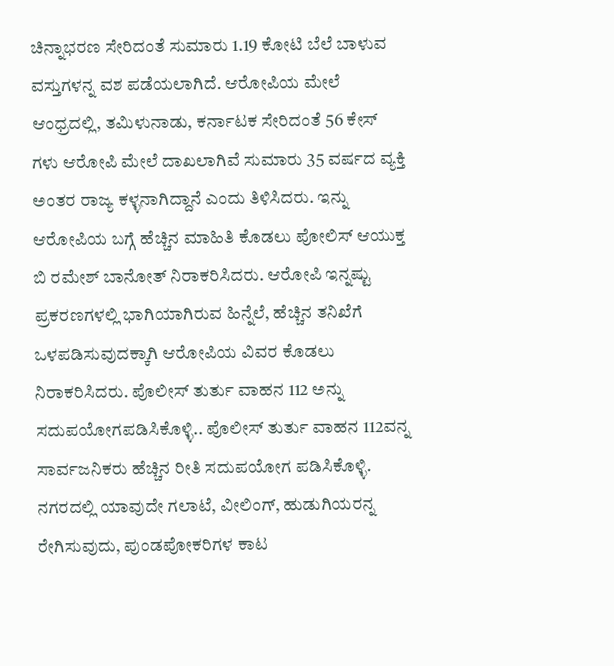ಚಿನ್ನಾಭರಣ ಸೇರಿದಂತೆ ಸುಮಾರು 1.19 ಕೋಟಿ ಬೆಲೆ ಬಾಳುವ ವಸ್ತುಗಳನ್ನ ವಶ ಪಡೆಯಲಾಗಿದೆ. ಆರೋಪಿಯ ಮೇಲೆ ಆಂಧ್ರದಲ್ಲಿ, ತಮಿಳುನಾಡು, ಕರ್ನಾಟಕ ಸೇರಿದಂತೆ 56 ಕೇಸ್ ಗಳು ಆರೋಪಿ ಮೇಲೆ ದಾಖಲಾಗಿವೆ ಸುಮಾರು 35 ವರ್ಷದ ವ್ಯಕ್ತಿ ಅಂತರ ರಾಜ್ಯ ಕಳ್ಳನಾಗಿದ್ದಾನೆ ಎಂದು ತಿಳಿಸಿದರು. ಇನ್ನು ಆರೋಪಿಯ ಬಗ್ಗೆ ಹೆಚ್ಚಿನ ಮಾಹಿತಿ ಕೊಡಲು ಪೋಲಿಸ್ ಆಯುಕ್ತ ಬಿ ರಮೇಶ್ ಬಾನೋತ್ ನಿರಾಕರಿಸಿದರು. ಆರೋಪಿ ಇನ್ನಷ್ಟು ಪ್ರಕರಣಗಳಲ್ಲಿ ಭಾಗಿಯಾಗಿರುವ ಹಿನ್ನೆಲೆ, ಹೆಚ್ಚಿನ ತನಿಖೆಗೆ ಒಳಪಡಿಸುವುದಕ್ಕಾಗಿ ಆರೋಪಿಯ ವಿವರ ಕೊಡಲು ನಿರಾಕರಿಸಿದರು. ಪೊಲೀಸ್ ತುರ್ತು ವಾಹನ 112 ಅನ್ನು ಸದುಪಯೋಗಪಡಿಸಿಕೊಳ್ಳಿ.. ಪೊಲೀಸ್ ತುರ್ತು ವಾಹನ 112ವನ್ನ ಸಾರ್ವಜನಿಕರು ಹೆಚ್ಚಿನ ರೀತಿ ಸದುಪಯೋಗ ಪಡಿಸಿಕೊಳ್ಳಿ. ನಗರದಲ್ಲಿ ಯಾವುದೇ ಗಲಾಟೆ, ವೀಲಿಂಗ್, ಹುಡುಗಿಯರನ್ನ ರೇಗಿಸುವುದು, ಪುಂಡಪೋಕರಿಗಳ ಕಾಟ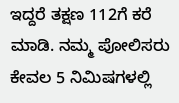ಇದ್ದರೆ ತಕ್ಷಣ 112ಗೆ ಕರೆ ಮಾಡಿ. ನಮ್ಮ ಪೋಲಿಸರು ಕೇವಲ 5 ನಿಮಿಷಗಳಲ್ಲಿ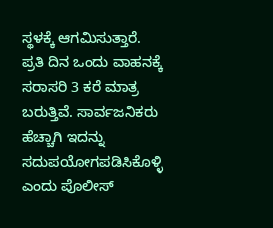ಸ್ಥಳಕ್ಕೆ ಆಗಮಿಸುತ್ತಾರೆ. ಪ್ರತಿ ದಿನ ಒಂದು ವಾಹನಕ್ಕೆ ಸರಾಸರಿ 3 ಕರೆ ಮಾತ್ರ ಬರುತ್ತಿವೆ. ಸಾರ್ವಜನಿಕರು ಹೆಚ್ಚಾಗಿ ಇದನ್ನು ಸದುಪಯೋಗಪಡಿಸಿಕೊಳ್ಳಿ ಎಂದು ಪೊಲೀಸ್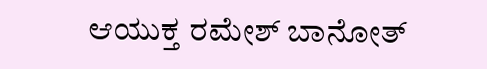ಆಯುಕ್ತ ರಮೇಶ್ ಬಾನೋತ್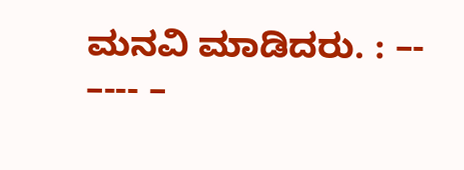ಮನವಿ ಮಾಡಿದರು. : –- –--- –